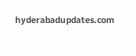hyderabadupdates.com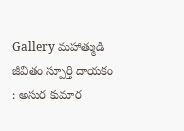Gallery మ‌హాత్ముడి జీవితం స్పూర్తి దాయ‌కం : అసుర కుమార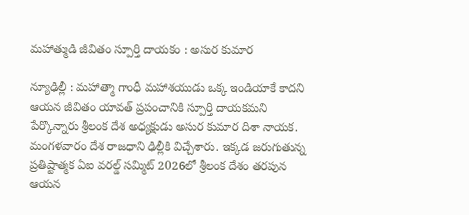మ‌హాత్ముడి జీవితం స్పూర్తి దాయ‌కం : అసుర కుమార

న్యూఢిల్లీ : మ‌హాత్మా గాంధీ మ‌హాశ‌యుడు ఒక్క ఇండియాకే కాద‌ని ఆయ‌న జీవితం యావ‌త్ ప్ర‌పంచానికి స్పూర్తి దాయ‌క‌మ‌ని పేర్కొన్నారు శ్రీ‌లంక దేశ అధ్య‌క్షుడు అసుర కుమార దిశా నాయ‌క‌. మంగ‌ళ‌వారం దేశ రాజ‌ధాని ఢిల్లీకి విచ్చేశారు. ఇక్క‌డ జ‌రుగుతున్న ప్ర‌తిష్టాత్మ‌క ఏఐ వ‌ర‌ల్డ్ స‌మ్మిట్ 2026లో శ్రీ‌లంక దేశం త‌ర‌పున ఆయ‌న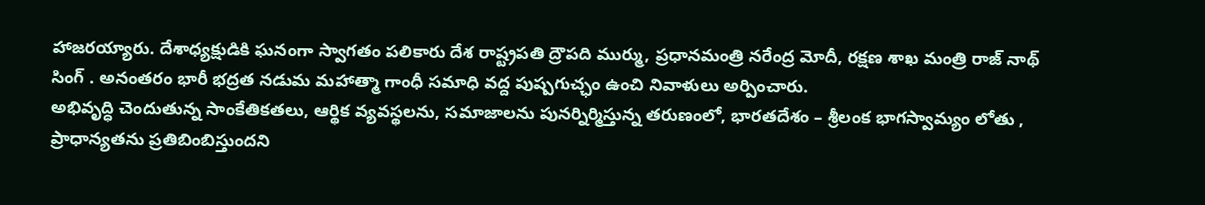హాజ‌ర‌య్యారు. దేశాధ్య‌క్షుడికి ఘ‌నంగా స్వాగ‌తం ప‌లికారు దేశ రాష్ట్ర‌ప‌తి ద్రౌప‌ది ముర్ము, ప్ర‌ధాన‌మంత్రి న‌రేంద్ర మోదీ, ర‌క్ష‌ణ శాఖ మంత్రి రాజ్ నాథ్ సింగ్ . అనంత‌రం భారీ భ‌ద్ర‌త న‌డుమ మ‌హాత్మా గాంధీ స‌మాధి వ‌ద్ద పుష్ప‌గుచ్ఛం ఉంచి నివాళులు అర్పించారు.
అభివృద్ధి చెందుతున్న సాంకేతికతలు, ఆర్థిక వ్యవస్థలను, సమాజాలను పునర్నిర్మిస్తున్న తరుణంలో, భారతదేశం – శ్రీలంక భాగస్వామ్యం లోతు , ప్రాధాన్యతను ప్రతిబింబిస్తుందని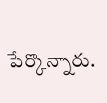పేర్కొన్నారు.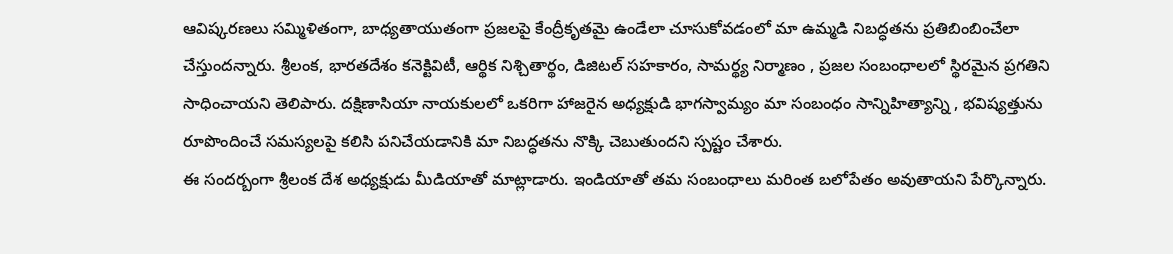ఆవిష్కరణలు సమ్మిళితంగా, బాధ్యతాయుతంగా ప్రజలపై కేంద్రీకృతమై ఉండేలా చూసుకోవడంలో మా ఉమ్మడి నిబద్ధతను ప్రతిబింబించేలా చేస్తుంద‌న్నారు. శ్రీలంక, భారతదేశం కనెక్టివిటీ, ఆర్థిక నిశ్చితార్థం, డిజిటల్ సహకారం, సామర్థ్య నిర్మాణం , ప్రజల సంబంధాలలో స్థిరమైన ప్ర‌గ‌తిని సాధించాయ‌ని తెలిపారు. దక్షిణాసియా నాయకులలో ఒకరిగా హాజరైన అధ్యక్షుడి భాగస్వామ్యం మా సంబంధం సాన్నిహిత్యాన్ని , భవిష్యత్తును రూపొందించే సమస్యలపై కలిసి పనిచేయడానికి మా నిబద్ధతను నొక్కి చెబుతుందని స్ప‌ష్టం చేశారు.
ఈ సంద‌ర్బంగా శ్రీ‌లంక దేశ అధ్య‌క్షుడు మీడియాతో మాట్లాడారు. ఇండియాతో త‌మ సంబంధాలు మ‌రింత బ‌లోపేతం అవుతాయ‌ని పేర్కొన్నారు.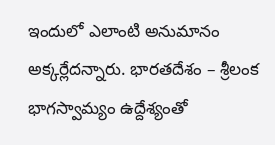ఇందులో ఎలాంటి అనుమానం అక్క‌ర్లేద‌న్నారు. భారతదేశం – శ్రీలంక భాగస్వామ్యం ఉద్దేశ్యంతో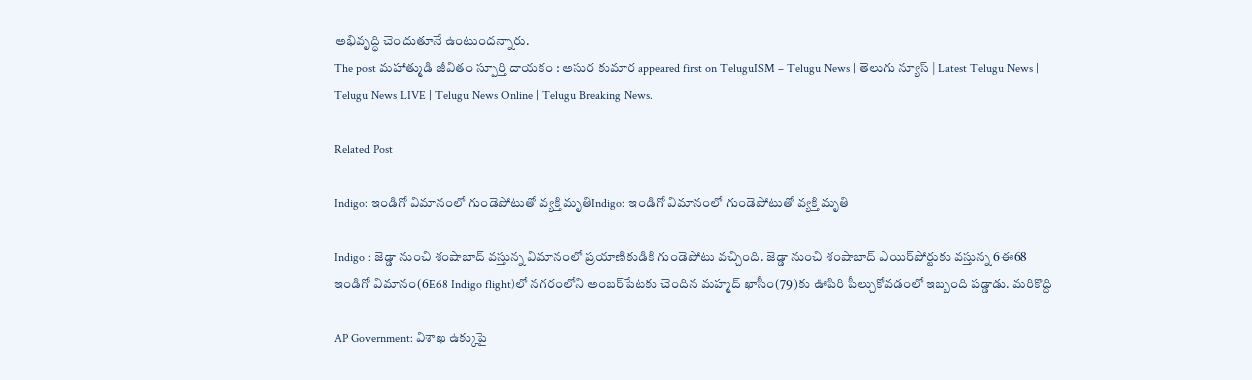అభివృద్ధి చెందుతూనే ఉంటుంద‌న్నారు.
The post మ‌హాత్ముడి జీవితం స్పూర్తి దాయ‌కం : అసుర కుమార appeared first on TeluguISM – Telugu News | తెలుగు న్యూస్ | Latest Telugu News | Telugu News LIVE | Telugu News Online | Telugu Breaking News.

Related Post

Indigo: ఇండిగో విమానంలో గుండెపోటుతో వ్యక్తి మృతిIndigo: ఇండిగో విమానంలో గుండెపోటుతో వ్యక్తి మృతి

Indigo : జెడ్డా నుంచి శంషాబాద్‌ వస్తున్న విమానంలో ప్రయాణికుడికి గుండెపోటు వచ్చింది. జెడ్డా నుంచి శంషాబాద్‌ ఎయిర్‌పోర్టుకు వస్తున్న 6ఈ68 ఇండిగో విమానం(6E68 Indigo flight)లో నగరంలోని అంబర్‌పేటకు చెందిన మహ్మద్‌ ఖాసీం(79)కు ఊపిరి పీల్చుకోవడంలో ఇబ్బంది పడ్డాడు. మరికొద్ది

AP Government: విశాఖ ఉక్కుపై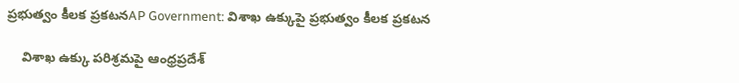ప్రభుత్వం కీలక ప్రకటనAP Government: విశాఖ ఉక్కుపై ప్రభుత్వం కీలక ప్రకటన

    విశాఖ ఉక్కు పరిశ్రమపై ఆంధ్రప్రదేశ్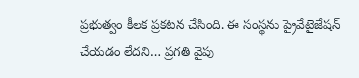ప్రభుత్వం కీలక ప్రకటన చేసింది. ఈ సంస్థను ప్రైవేటైజేషన్ చేయడం లేదని… ప్రగతి వైపు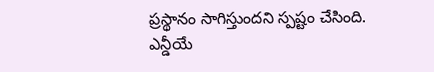ప్రస్థానం సాగిస్తుందని స్పష్టం చేసింది. ఎన్డీయే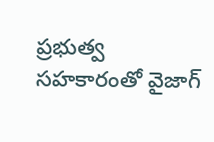ప్రభుత్వ సహకారంతో వైజాగ్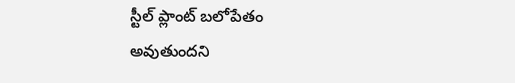స్టీల్ ప్లాంట్ బలోపేతం అవుతుందని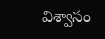విశ్వాసం